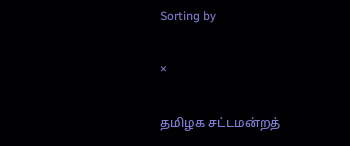Sorting by

×

தமிழக சட்டமன்றத்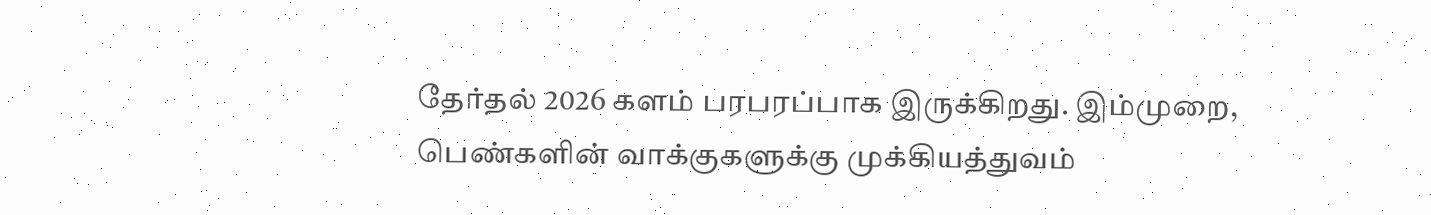தேர்தல் 2026 களம் பரபரப்பாக இருக்கிறது. இம்முறை, பெண்களின் வாக்குகளுக்கு முக்கியத்துவம்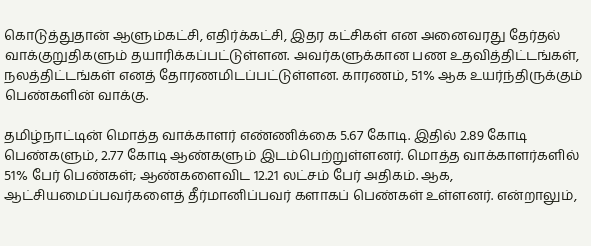கொடுத்துதான் ஆளும்கட்சி, எதிர்க்கட்சி, இதர கட்சிகள் என அனைவரது தேர்தல் வாக்குறுதிகளும் தயாரிக்கப்பட்டுள்ளன. அவர்களுக்கான பண உதவித்திட்டங்கள், நலத்திட்டங்கள் எனத் தோரணமிடப்பட்டுள்ளன. காரணம், 51% ஆக உயர்ந்திருக்கும் பெண்களின் வாக்கு.

தமிழ்நாட்டின் மொத்த வாக்காளர் எண்ணிக்கை 5.67 கோடி. இதில் 2.89 கோடி பெண்களும், 2.77 கோடி ஆண்களும் இடம்பெற்றுள்ளனர். மொத்த வாக்காளர்களில் 51% பேர் பெண்கள்; ஆண்களைவிட 12.21 லட்சம் பேர் அதிகம். ஆக, ஆட்சியமைப்பவர்களைத் தீர்மானிப்பவர் களாகப் பெண்கள் உள்ளனர். என்றாலும்,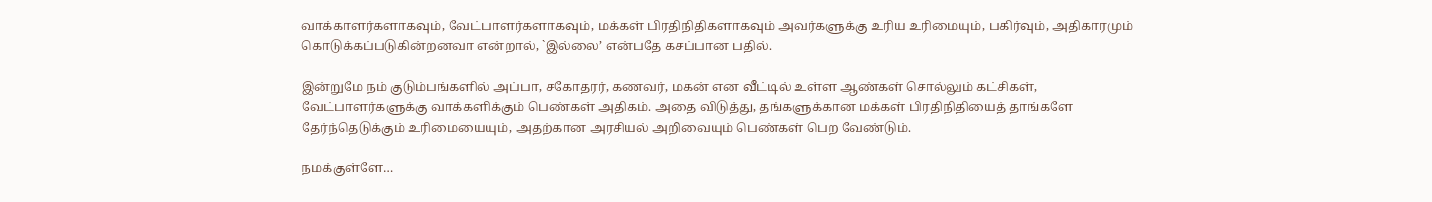வாக்காளர்களாகவும், வேட்பாளர்களாகவும், மக்கள் பிரதிநிதிகளாகவும் அவர்களுக்கு உரிய உரிமையும், பகிர்வும், அதிகாரமும் கொடுக்கப்படுகின்றனவா என்றால், `இல்லை’ என்பதே கசப்பான பதில்.

இன்றுமே நம் குடும்பங்களில் அப்பா, சகோதரர், கணவர், மகன் என வீட்டில் உள்ள ஆண்கள் சொல்லும் கட்சிகள், வேட்பாளர்களுக்கு வாக்களிக்கும் பெண்கள் அதிகம். அதை விடுத்து, தங்களுக்கான மக்கள் பிரதிநிதியைத் தாங்களே தேர்ந்தெடுக்கும் உரிமையையும், அதற்கான அரசியல் அறிவையும் பெண்கள் பெற வேண்டும்.

நமக்குள்ளே…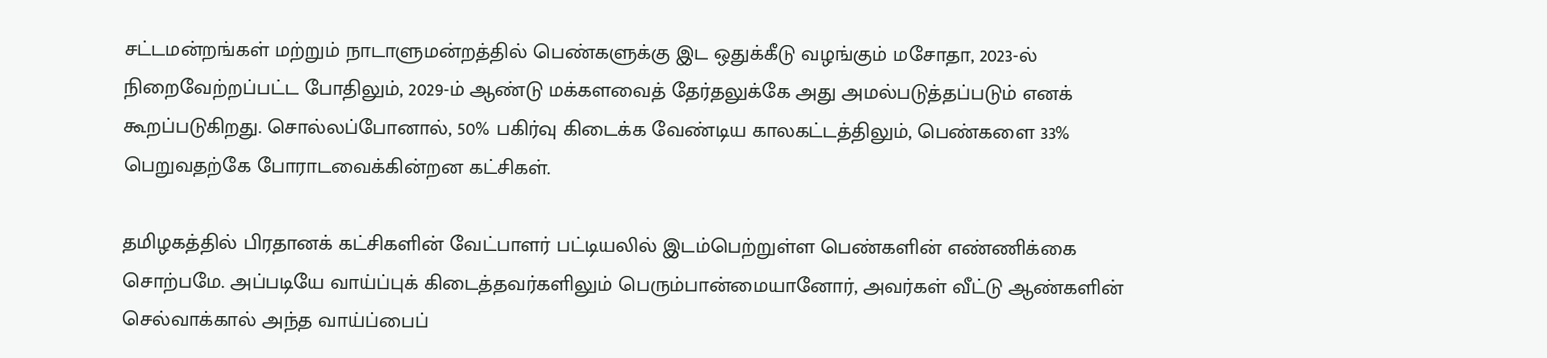சட்டமன்றங்கள் மற்றும் நாடாளுமன்றத்தில் பெண்களுக்கு இட ஒதுக்கீடு வழங்கும் மசோதா, 2023-ல் நிறைவேற்றப்பட்ட போதிலும், 2029-ம் ஆண்டு மக்களவைத் தேர்தலுக்கே அது அமல்படுத்தப்படும் எனக் கூறப்படுகிறது. சொல்லப்போனால், 50% பகிர்வு கிடைக்க வேண்டிய காலகட்டத்திலும், பெண்களை 33% பெறுவதற்கே போராடவைக்கின்றன கட்சிகள்.

தமிழகத்தில் பிரதானக் கட்சிகளின் வேட்பாளர் பட்டியலில் இடம்பெற்றுள்ள பெண்களின் எண்ணிக்கை சொற்பமே. அப்படியே வாய்ப்புக் கிடைத்தவர்களிலும் பெரும்பான்மையானோர், அவர்கள் வீட்டு ஆண்களின் செல்வாக்கால் அந்த வாய்ப்பைப்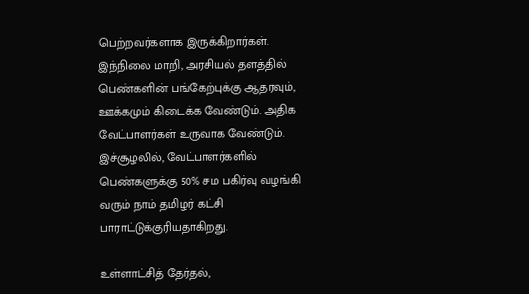பெற்றவர்களாக இருக்கிறார்கள். இந்நிலை மாறி, அரசியல் தளத்தில் பெண்களின் பங்கேற்புக்கு ஆதரவும், ஊக்கமும் கிடைக்க வேண்டும். அதிக வேட்பாளர்கள் உருவாக வேண்டும். இச்சூழலில், வேட்பாளர்களில் பெண்களுக்கு 50% சம பகிர்வு வழங்கி வரும் நாம் தமிழர் கட்சி பாராட்டுக்குரியதாகிறது.

உள்ளாட்சித் தேர்தல்,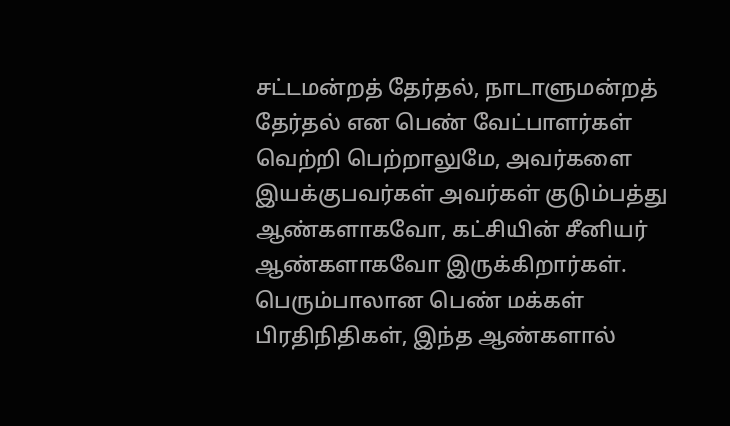சட்டமன்றத் தேர்தல், நாடாளுமன்றத் தேர்தல் என பெண் வேட்பாளர்கள் வெற்றி பெற்றாலுமே, அவர்களை இயக்குபவர்கள் அவர்கள் குடும்பத்து ஆண்களாகவோ, கட்சியின் சீனியர் ஆண்களாகவோ இருக்கிறார்கள். பெரும்பாலான பெண் மக்கள் பிரதிநிதிகள், இந்த ஆண்களால்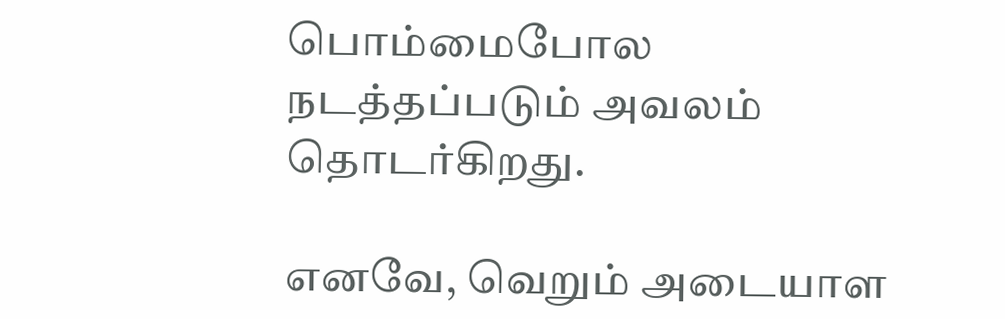பொம்மைபோல நடத்தப்படும் அவலம் தொடர்கிறது.

எனவே, வெறும் அடையாள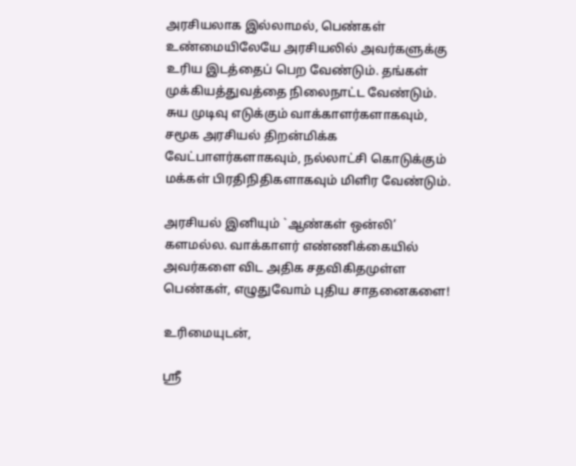அரசியலாக இல்லாமல், பெண்கள் உண்மையிலேயே அரசியலில் அவர்களுக்கு உரிய இடத்தைப் பெற வேண்டும். தங்கள் முக்கியத்துவத்தை நிலைநாட்ட வேண்டும். சுய முடிவு எடுக்கும் வாக்காளர்களாகவும், சமூக அரசியல் திறன்மிக்க வேட்பாளர்களாகவும், நல்லாட்சி கொடுக்கும் மக்கள் பிரதிநிதிகளாகவும் மிளிர வேண்டும்.

அரசியல் இனியும் `ஆண்கள் ஒன்லி’ களமல்ல. வாக்காளர் எண்ணிக்கையில் அவர்களை விட அதிக சதவிகிதமுள்ள பெண்கள், எழுதுவோம் புதிய சாதனைகளை!

உரிமையுடன்,

ஸ்ரீ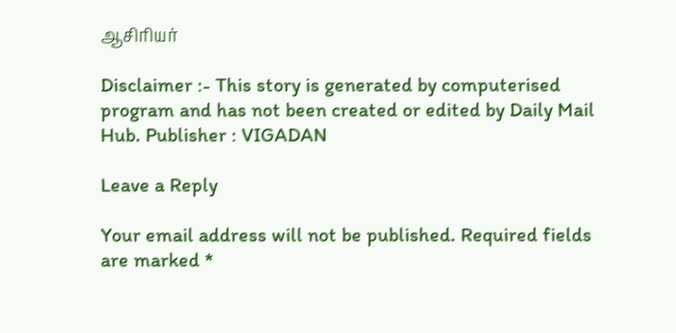ஆசிரியர்

Disclaimer :- This story is generated by computerised program and has not been created or edited by Daily Mail Hub. Publisher : VIGADAN

Leave a Reply

Your email address will not be published. Required fields are marked *